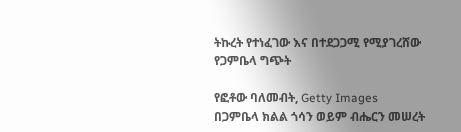ትኩረት የተነፈገው እና በተደጋጋሚ የሚያገረሸው የጋምቤላ ግጭት

የፎቶው ባለመብት, Getty Images
በጋምቤላ ክልል ጎሳን ወይም ብሔርን መሠረት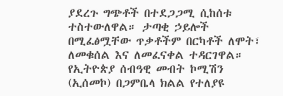ያደረጉ ግጭቶች በተደጋጋሚ ሲከሰቱ ተስተውለዋል። ታጣቂ ኃይሎች በሚፈፅሟቸው ጥቃቶችም በርካቶች ለሞት፣ ለመቁሰል እና ለመፈናቀል ተዳርገዋል።
የኢትዮጵያ ሰብዓዊ መብት ኮሚሽን (ኢሰመኮ) በጋምቤላ ክልል የተለያዩ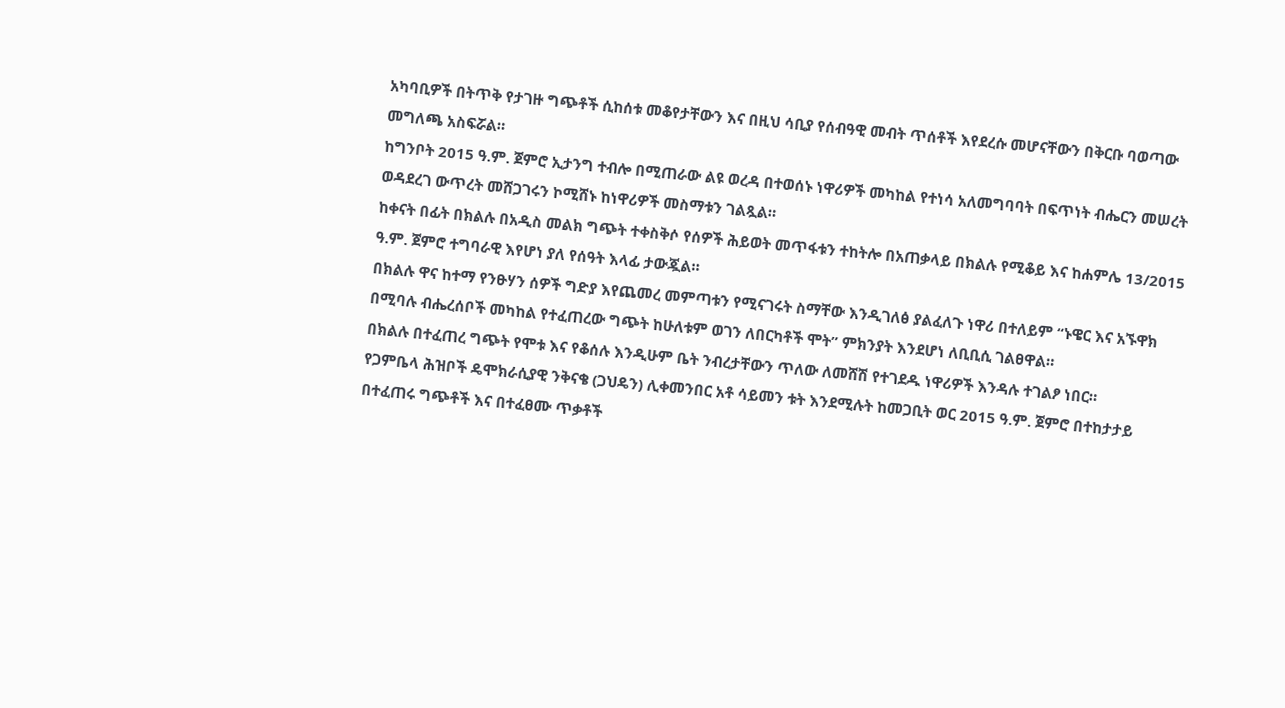አካባቢዎች በትጥቅ የታገዙ ግጭቶች ሲከሰቱ መቆየታቸውን እና በዚህ ሳቢያ የሰብዓዊ መብት ጥሰቶች እየደረሱ መሆናቸውን በቅርቡ ባወጣው መግለጫ አስፍሯል።
ከግንቦት 2015 ዓ.ም. ጀምሮ ኢታንግ ተብሎ በሚጠራው ልዩ ወረዳ በተወሰኑ ነዋሪዎች መካከል የተነሳ አለመግባባት በፍጥነት ብሔርን መሠረት ወዳደረገ ውጥረት መሸጋገሩን ኮሚሸኑ ከነዋሪዎች መስማቱን ገልጿል።
ከቀናት በፊት በክልሉ በአዲስ መልክ ግጭት ተቀስቅሶ የሰዎች ሕይወት መጥፋቱን ተከትሎ በአጠቃላይ በክልሉ የሚቆይ እና ከሐምሌ 13/2015 ዓ.ም. ጀምሮ ተግባራዊ እየሆነ ያለ የሰዓት እላፊ ታውጇል።
በክልሉ ዋና ከተማ የንፁሃን ሰዎች ግድያ እየጨመረ መምጣቱን የሚናገሩት ስማቸው እንዲገለፅ ያልፈለጉ ነዋሪ በተለይም “ኑዌር እና አኙዋክ በሚባሉ ብሔረሰቦች መካከል የተፈጠረው ግጭት ከሁለቱም ወገን ለበርካቶች ሞት” ምክንያት እንደሆነ ለቢቢሲ ገልፀዋል።
በክልሉ በተፈጠረ ግጭት የሞቱ እና የቆሰሉ እንዲሁም ቤት ንብረታቸውን ጥለው ለመሸሽ የተገደዱ ነዋሪዎች እንዳሉ ተገልፆ ነበር።
የጋምቤላ ሕዝቦች ዴሞክራሲያዊ ንቅናቄ (ጋህዴን) ሊቀመንበር አቶ ሳይመን ቱት እንደሚሉት ከመጋቢት ወር 2015 ዓ.ም. ጀምሮ በተከታታይ በተፈጠሩ ግጭቶች እና በተፈፀሙ ጥቃቶች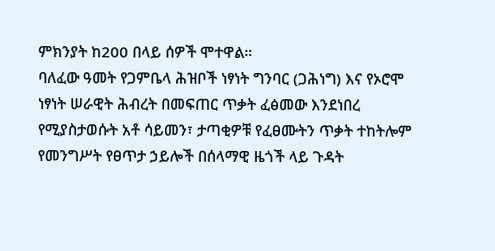ምክንያት ከ200 በላይ ሰዎች ሞተዋል።
ባለፈው ዓመት የጋምቤላ ሕዝቦች ነፃነት ግንባር (ጋሕነግ) እና የኦሮሞ ነፃነት ሠራዊት ሕብረት በመፍጠር ጥቃት ፈፅመው እንደነበረ የሚያስታወሱት አቶ ሳይመን፣ ታጣቂዎቹ የፈፀሙትን ጥቃት ተከትሎም የመንግሥት የፀጥታ ኃይሎች በሰላማዊ ዜጎች ላይ ጉዳት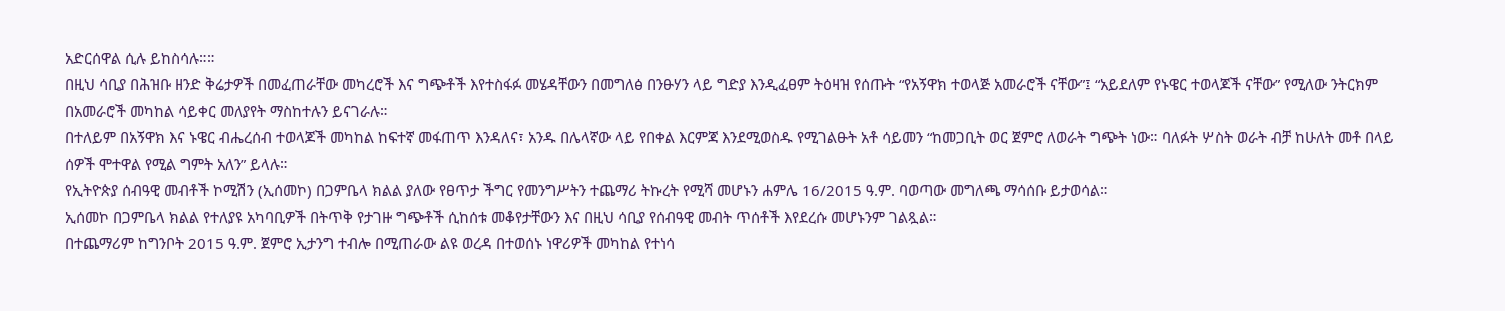አድርሰዋል ሲሉ ይከስሳሉ።።
በዚህ ሳቢያ በሕዝቡ ዘንድ ቅሬታዎች በመፈጠራቸው መካረሮች እና ግጭቶች እየተስፋፉ መሄዳቸውን በመግለፅ በንፁሃን ላይ ግድያ እንዲፈፀም ትዕዛዝ የሰጡት “የአኝዋክ ተወላጅ አመራሮች ናቸው”፤ “አይደለም የኑዌር ተወላጆች ናቸው” የሚለው ንትርክም በአመራሮች መካከል ሳይቀር መለያየት ማስከተሉን ይናገራሉ።
በተለይም በአኝዋክ እና ኑዌር ብሔረሰብ ተወላጆች መካከል ከፍተኛ መፋጠጥ እንዳለና፣ አንዱ በሌላኛው ላይ የበቀል እርምጃ እንደሚወስዱ የሚገልፁት አቶ ሳይመን “ከመጋቢት ወር ጀምሮ ለወራት ግጭት ነው። ባለፉት ሦስት ወራት ብቻ ከሁለት መቶ በላይ ሰዎች ሞተዋል የሚል ግምት አለን” ይላሉ።
የኢትዮጵያ ሰብዓዊ መብቶች ኮሚሽን (ኢሰመኮ) በጋምቤላ ክልል ያለው የፀጥታ ችግር የመንግሥትን ተጨማሪ ትኩረት የሚሻ መሆኑን ሐምሌ 16/2015 ዓ.ም. ባወጣው መግለጫ ማሳሰቡ ይታወሳል።
ኢሰመኮ በጋምቤላ ክልል የተለያዩ አካባቢዎች በትጥቅ የታገዙ ግጭቶች ሲከሰቱ መቆየታቸውን እና በዚህ ሳቢያ የሰብዓዊ መብት ጥሰቶች እየደረሱ መሆኑንም ገልጿል።
በተጨማሪም ከግንቦት 2015 ዓ.ም. ጀምሮ ኢታንግ ተብሎ በሚጠራው ልዩ ወረዳ በተወሰኑ ነዋሪዎች መካከል የተነሳ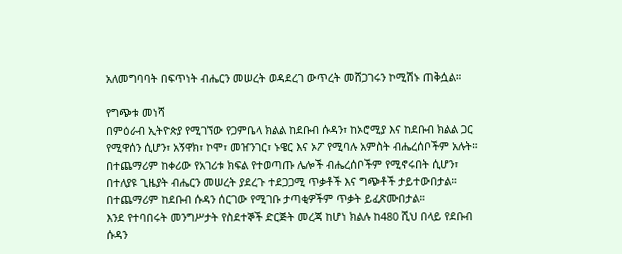አለመግባባት በፍጥነት ብሔርን መሠረት ወዳደረገ ውጥረት መሸጋገሩን ኮሚሽኑ ጠቅሷል።

የግጭቱ መነሻ
በምዕራብ ኢትዮጵያ የሚገኘው የጋምቤላ ክልል ከደቡብ ሱዳን፣ ከኦሮሚያ እና ከደቡብ ክልል ጋር የሚዋሰን ሲሆን፣ አኝዋክ፣ ኮሞ፣ መዠንገር፣ ኑዌር እና ኦፖ የሚባሉ አምስት ብሔረሰቦችም አሉት።
በተጨማሪም ከቀሪው የአገሪቱ ክፍል የተወጣጡ ሌሎች ብሔረሰቦችም የሚኖሩበት ሲሆን፣ በተለያዩ ጊዜያት ብሔርን መሠረት ያደረጉ ተደጋጋሚ ጥቃቶች እና ግጭቶች ታይተውበታል። በተጨማሪም ከደቡብ ሱዳን ሰርገው የሚገቡ ታጣቂዎችም ጥቃት ይፈጽሙበታል።
እንደ የተባበሩት መንግሥታት የስደተኞች ድርጅት መረጃ ከሆነ ክልሉ ከ480 ሺህ በላይ የደቡብ ሱዳን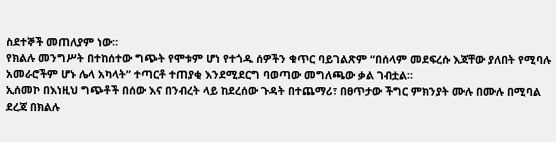ስደተኞች መጠለያም ነው።
የክልሉ መንግሥት በተከሰተው ግጭት የሞቱም ሆነ የተጎዱ ሰዎችን ቁጥር ባይገልጽም “በሰላም መደፍረሱ እጃቸው ያለበት የሚባሉ አመራሮችም ሆኑ ሌላ አካላት” ተጣርቶ ተጠያቂ እንደሚደርግ ባወጣው መግለጫው ቃል ገብቷል።
ኢሰመኮ በእነዚህ ግጭቶች በሰው እና በንብረት ላይ ከደረሰው ጉዳት በተጨማሪ፣ በፀጥታው ችግር ምክንያት ሙሉ በሙሉ በሚባል ደረጃ በክልሉ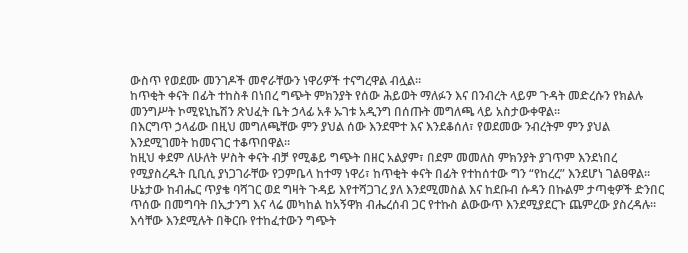ውስጥ የወደሙ መንገዶች መኖራቸውን ነዋሪዎች ተናግረዋል ብሏል።
ከጥቂት ቀናት በፊት ተከስቶ በነበረ ግጭት ምክንያት የሰው ሕይወት ማለፉን እና በንብረት ላይም ጉዳት መድረሱን የክልሉ መንግሥት ኮሚዩኒኬሽን ጽህፈት ቤት ኃላፊ አቶ ኡገቱ አዲንግ በሰጡት መግለጫ ላይ አስታውቀዋል።
በእርግጥ ኃላፊው በዚህ መግለጫቸው ምን ያህል ሰው እንደሞተ እና እንደቆሰለ፣ የወደመው ንብረትም ምን ያህል እንደሚገመት ከመናገር ተቆጥበዋል።
ከዚህ ቀደም ለሁለት ሦስት ቀናት ብቻ የሚቆይ ግጭት በዘር አልያም፣ በደም መመለስ ምክንያት ያገጥም እንደነበረ የሚያስረዱት ቢቢሲ ያነጋገራቸው የጋምቤላ ከተማ ነዋሪ፣ ከጥቂት ቀናት በፊት የተከሰተው ግን “የከረረ” እንደሆነ ገልፀዋል።
ሁኔታው ከብሔር ጥያቄ ባሻገር ወደ ግዛት ጉዳይ እየተሻጋገረ ያለ እንደሚመስል እና ከደቡብ ሱዳን በኩልም ታጣቂዎች ድንበር ጥሰው በመግባት በኢታንግ እና ላሬ መካከል ከአኝዋክ ብሔረሰብ ጋር የተኩስ ልውውጥ እንደሚያደርጉ ጨምረው ያስረዳሉ።
እሳቸው እንደሚሉት በቅርቡ የተከፈተውን ግጭት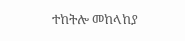ተከትሎ መከላከያ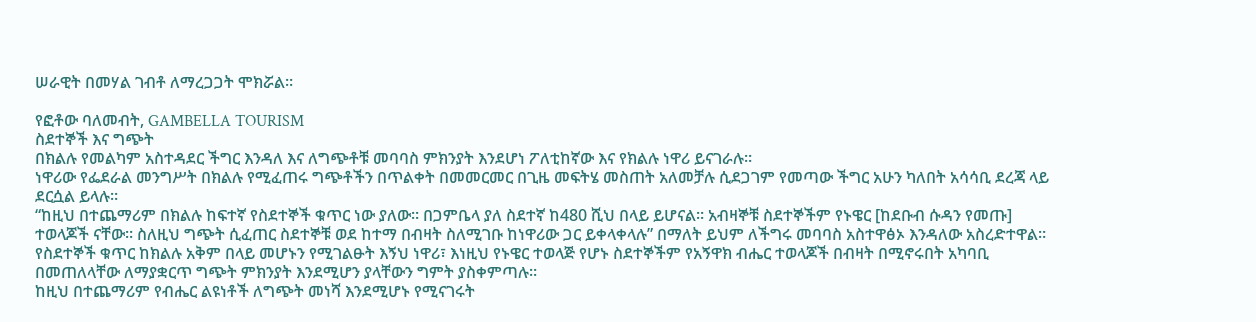ሠራዊት በመሃል ገብቶ ለማረጋጋት ሞክሯል።

የፎቶው ባለመብት, GAMBELLA TOURISM
ስደተኞች እና ግጭት
በክልሉ የመልካም አስተዳደር ችግር እንዳለ እና ለግጭቶቹ መባባስ ምክንያት እንደሆነ ፖለቲከኛው እና የክልሉ ነዋሪ ይናገራሉ።
ነዋሪው የፌደራል መንግሥት በክልሉ የሚፈጠሩ ግጭቶችን በጥልቀት በመመርመር በጊዜ መፍትሄ መስጠት አለመቻሉ ሲደጋገም የመጣው ችግር አሁን ካለበት አሳሳቢ ደረጃ ላይ ደርሷል ይላሉ።
“ከዚህ በተጨማሪም በክልሉ ከፍተኛ የስደተኞች ቁጥር ነው ያለው። በጋምቤላ ያለ ስደተኛ ከ480 ሺህ በላይ ይሆናል። አብዛኞቹ ስደተኞችም የኑዌር [ከደቡብ ሱዳን የመጡ] ተወላጆች ናቸው። ስለዚህ ግጭት ሲፈጠር ስደተኞቹ ወደ ከተማ በብዛት ስለሚገቡ ከነዋሪው ጋር ይቀላቀላሉ” በማለት ይህም ለችግሩ መባባስ አስተዋፅኦ እንዳለው አስረድተዋል።
የስደተኞች ቁጥር ከክልሉ አቅም በላይ መሆኑን የሚገልፁት እኝህ ነዋሪ፣ እነዚህ የኑዌር ተወላጅ የሆኑ ስደተኞችም የአኝዋክ ብሔር ተወላጆች በብዛት በሚኖሩበት አካባቢ በመጠለላቸው ለማያቋርጥ ግጭት ምክንያት እንደሚሆን ያላቸውን ግምት ያስቀምጣሉ።
ከዚህ በተጨማሪም የብሔር ልዩነቶች ለግጭት መነሻ እንደሚሆኑ የሚናገሩት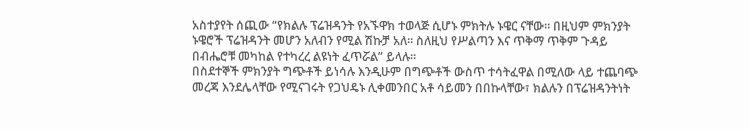አስተያየት ሰጪው “የክልሉ ፕሬዝዳንት የአኙዋክ ተወላጅ ሲሆኑ ምክትሉ ኑዌር ናቸው። በዚህም ምክንያት ኑዌሮች ፕሬዝዳንት መሆን አለብን የሚል ሽኩቻ አለ። ስለዚህ የሥልጣን እና ጥቅማ ጥቅም ጉዳይ በብሔሮቹ መካከል የተካረረ ልዩነት ፈጥሯል” ይላሉ።
በስደተኞች ምክንያት ግጭቶች ይነሳሉ እንዲሁም በግጭቶች ውስጥ ተሳትፈዋል በሚለው ላይ ተጨባጭ መረጃ እንደሌላቸው የሚናገሩት የጋህዴኑ ሊቀመንበር አቶ ሳይመን በበኩላቸው፣ ክልሉን በፕሬዝዳንትነት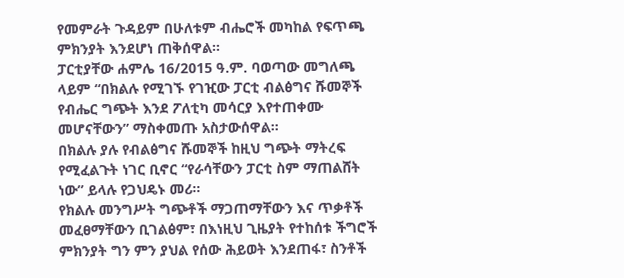የመምራት ጉዳይም በሁለቱም ብሔሮች መካከል የፍጥጫ ምክንያት እንደሆነ ጠቅሰዋል።
ፓርቲያቸው ሐምሌ 16/2015 ዓ.ም. ባወጣው መግለጫ ላይም “በክልሉ የሚገኙ የገዢው ፓርቲ ብልፅግና ሹመኞች የብሔር ግጭት እንደ ፖለቲካ መሳርያ እየተጠቀሙ መሆናቸውን” ማስቀመጡ አስታውሰዋል።
በክልሉ ያሉ የብልፅግና ሹመኞች ከዚህ ግጭት ማትረፍ የሚፈልጉት ነገር ቢኖር “የራሳቸውን ፓርቲ ስም ማጠልሸት ነው” ይላሉ የጋህዴኑ መሪ።
የክልሉ መንግሥት ግጭቶች ማጋጠማቸውን እና ጥቃቶች መፈፀማቸውን ቢገልፅም፣ በእነዚህ ጊዜያት የተከሰቱ ችግሮች ምክንያት ግን ምን ያህል የሰው ሕይወት እንደጠፋ፣ ስንቶች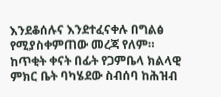እንደቆሰሉና እንደተፈናቀሉ በግልፅ የሚያስቀምጠው መረጃ የለም።
ከጥቂት ቀናት በፊት የጋምቤላ ክልላዊ ምክር ቤት ባካሄደው ስብሰባ ከሕዝብ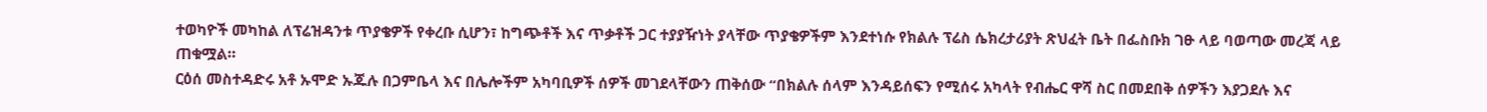ተወካዮች መካከል ለፕሬዝዳንቱ ጥያቄዎች የቀረቡ ሲሆን፣ ከግጭቶች እና ጥቃቶች ጋር ተያያዥነት ያላቸው ጥያቄዎችም እንደተነሱ የክልሉ ፕሬስ ሴክረታሪያት ጽህፈት ቤት በፌስቡክ ገፁ ላይ ባወጣው መረጃ ላይ ጠቁሟል።
ርዕሰ መስተዳድሩ አቶ ኡሞድ ኡጁሉ በጋምቤላ እና በሌሎችም አካባቢዎች ሰዎች መገደላቸውን ጠቅሰው “በክልሉ ሰላም እንዳይሰፍን የሚሰሩ አካላት የብሔር ዋሻ ስር በመደበቅ ሰዎችን እያጋደሉ እና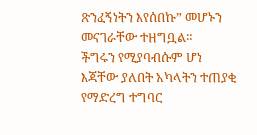ጽንፈኝነትን እየሰበኩ” መሆኑን መናገራቸው ተዘግቧል።
ችግሩን የሚያባብሱም ሆነ እጃቸው ያለበት አካላትን ተጠያቂ የማድረግ ተግባር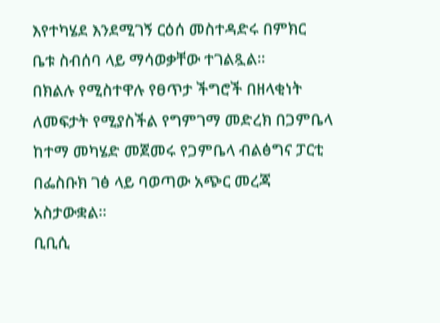እየተካሄደ እንደሚገኝ ርዕሰ መስተዳድሩ በምክር ቤቱ ስብሰባ ላይ ማሳወቃቸው ተገልጿል።
በክልሉ የሚስተዋሉ የፀጥታ ችግሮች በዘላቂነት ለመፍታት የሚያስችል የግምገማ መድረክ በጋምቤላ ከተማ መካሄድ መጀመሩ የጋምቤላ ብልፅግና ፓርቲ በፌስቡክ ገፅ ላይ ባወጣው አጭር መረጃ አስታውቋል።
ቢቢሲ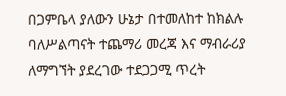በጋምቤላ ያለውን ሁኔታ በተመለከተ ከክልሉ ባለሥልጣናት ተጨማሪ መረጃ እና ማብራሪያ ለማግኘት ያደረገው ተደጋጋሚ ጥረት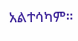አልተሳካም።